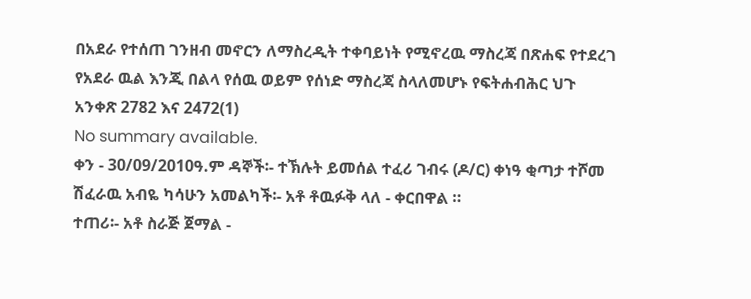በአደራ የተሰጠ ገንዘብ መኖርን ለማስረዲት ተቀባይነት የሚኖረዉ ማስረጃ በጽሐፍ የተደረገ የአደራ ዉል እንጂ በልላ የሰዉ ወይም የሰነድ ማስረጃ ስላለመሆኑ የፍትሐብሕር ህጉ አንቀጽ 2782 እና 2472(1)
No summary available.
ቀን - 30/09/2010ዓ.ም ዳኞች፡- ተኽሉት ይመሰል ተፈሪ ገብሩ (ዶ/ር) ቀነዓ ቂጣታ ተሾመ ሽፈራዉ አብዬ ካሳሁን አመልካች፡- አቶ ቶዉፉቅ ላለ - ቀርበዋል ።
ተጠሪ፡- አቶ ስራጅ ጀማል -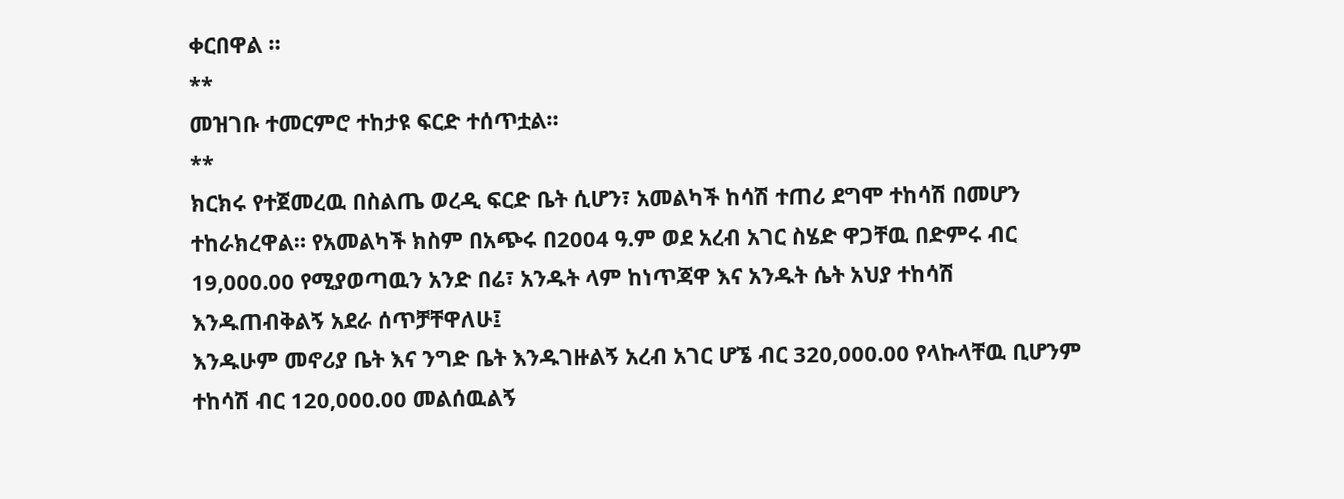ቀርበዋል ።
**
መዝገቡ ተመርምሮ ተከታዩ ፍርድ ተሰጥቷል።
**
ክርክሩ የተጀመረዉ በስልጤ ወረዲ ፍርድ ቤት ሲሆን፣ አመልካች ከሳሽ ተጠሪ ደግሞ ተከሳሽ በመሆን ተከራክረዋል። የአመልካች ክስም በአጭሩ በ2004 ዓ.ም ወደ አረብ አገር ስሄድ ዋጋቸዉ በድምሩ ብር 19,000.00 የሚያወጣዉን አንድ በሬ፣ አንዱት ላም ከነጥጃዋ እና አንዱት ሴት አህያ ተከሳሽ እንዱጠብቅልኝ አደራ ሰጥቻቸዋለሁ፤
እንዱሁም መኖሪያ ቤት እና ንግድ ቤት እንዱገዙልኝ አረብ አገር ሆኜ ብር 320,000.00 የላኩላቸዉ ቢሆንም ተከሳሽ ብር 120,000.00 መልሰዉልኝ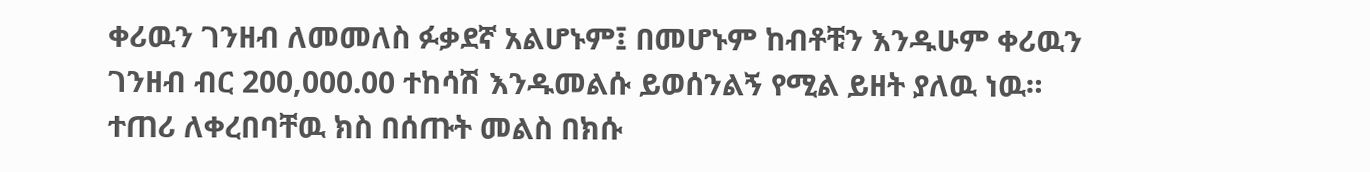ቀሪዉን ገንዘብ ለመመለስ ፉቃደኛ አልሆኑም፤ በመሆኑም ከብቶቹን እንዱሁም ቀሪዉን ገንዘብ ብር 200,000.00 ተከሳሽ እንዱመልሱ ይወሰንልኝ የሚል ይዘት ያለዉ ነዉ።
ተጠሪ ለቀረበባቸዉ ክስ በሰጡት መልስ በክሱ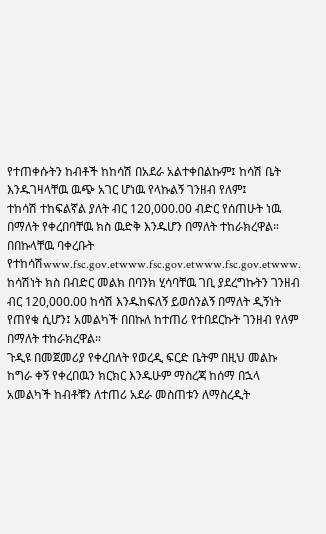የተጠቀሱትን ከብቶች ከከሳሽ በአደራ አልተቀበልኩም፤ ከሳሽ ቤት እንዱገዛላቸዉ ዉጭ አገር ሆነዉ የላኩልኝ ገንዘብ የለም፤
ተከሳሽ ተከፍልኛል ያለት ብር 120,000.00 ብድር የሰጠሁት ነዉ በማለት የቀረበባቸዉ ክስ ዉድቅ እንዱሆን በማለት ተከራክረዋል። በበኩላቸዉ ባቀረቡት የተከሳሽwww.fsc.gov.etwww.fsc.gov.etwww.fsc.gov.etwww.
ከሳሽነት ክስ በብድር መልክ በባንክ ሂሳባቸዉ ገቢ ያደረግኩትን ገንዘብ ብር 120,000.00 ከሳሽ እንዱከፍለኝ ይወሰንልኝ በማለት ዲኝነት የጠየቁ ሲሆን፤ አመልካች በበኩለ ከተጠሪ የተበደርኩት ገንዘብ የለም በማለት ተከራክረዋል።
ጉዲዩ በመጀመሪያ የቀረበለት የወረዲ ፍርድ ቤትም በዚህ መልኩ ከግራ ቀኝ የቀረበዉን ክርክር እንዱሁም ማስረጃ ከሰማ በኋላ አመልካች ከብቶቹን ለተጠሪ አደራ መስጠቱን ለማስረዲት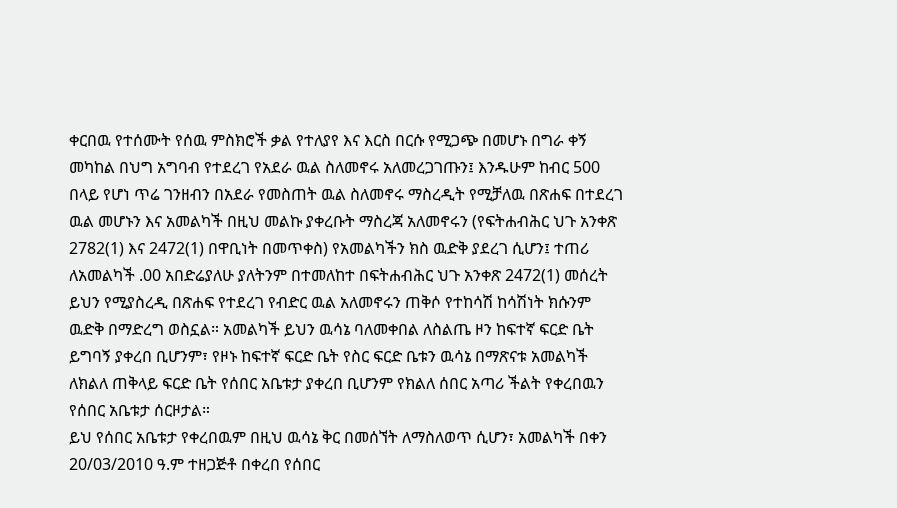ቀርበዉ የተሰሙት የሰዉ ምስክሮች ቃል የተለያየ እና እርስ በርሱ የሚጋጭ በመሆኑ በግራ ቀኝ መካከል በህግ አግባብ የተደረገ የአደራ ዉል ስለመኖሩ አለመረጋገጡን፤ እንዱሁም ከብር 500 በላይ የሆነ ጥሬ ገንዘብን በአደራ የመስጠት ዉል ስለመኖሩ ማስረዲት የሚቻለዉ በጽሐፍ በተደረገ ዉል መሆኑን እና አመልካች በዚህ መልኩ ያቀረቡት ማስረጃ አለመኖሩን (የፍትሐብሕር ህጉ አንቀጽ 2782(1) እና 2472(1) በዋቢነት በመጥቀስ) የአመልካችን ክስ ዉድቅ ያደረገ ሲሆን፤ ተጠሪ ለአመልካች .00 አበድሬያለሁ ያለትንም በተመለከተ በፍትሐብሕር ህጉ አንቀጽ 2472(1) መሰረት ይህን የሚያስረዲ በጽሐፍ የተደረገ የብድር ዉል አለመኖሩን ጠቅሶ የተከሳሽ ከሳሽነት ክሱንም ዉድቅ በማድረግ ወስኗል። አመልካች ይህን ዉሳኔ ባለመቀበል ለስልጤ ዞን ከፍተኛ ፍርድ ቤት ይግባኝ ያቀረበ ቢሆንም፣ የዞኑ ከፍተኛ ፍርድ ቤት የስር ፍርድ ቤቱን ዉሳኔ በማጽናቱ አመልካች ለክልለ ጠቅላይ ፍርድ ቤት የሰበር አቤቱታ ያቀረበ ቢሆንም የክልለ ሰበር አጣሪ ችልት የቀረበዉን የሰበር አቤቱታ ሰርዞታል።
ይህ የሰበር አቤቱታ የቀረበዉም በዚህ ዉሳኔ ቅር በመሰኘት ለማስለወጥ ሲሆን፣ አመልካች በቀን 20/03/2010 ዓ.ም ተዘጋጅቶ በቀረበ የሰበር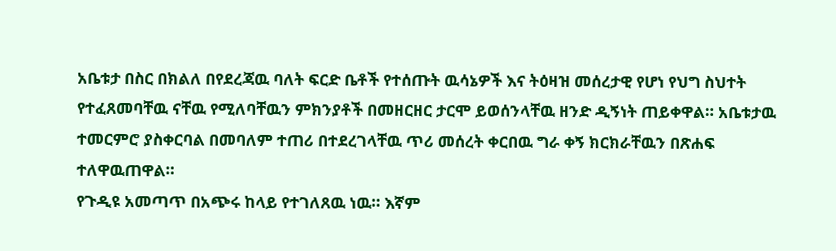አቤቱታ በስር በክልለ በየደረጃዉ ባለት ፍርድ ቤቶች የተሰጡት ዉሳኔዎች እና ትዕዛዝ መሰረታዊ የሆነ የህግ ስህተት የተፈጸመባቸዉ ናቸዉ የሚለባቸዉን ምክንያቶች በመዘርዘር ታርሞ ይወሰንላቸዉ ዘንድ ዲኝነት ጠይቀዋል። አቤቱታዉ ተመርምሮ ያስቀርባል በመባለም ተጠሪ በተደረገላቸዉ ጥሪ መሰረት ቀርበዉ ግራ ቀኝ ክርክራቸዉን በጽሐፍ ተለዋዉጠዋል።
የጉዲዩ አመጣጥ በአጭሩ ከላይ የተገለጸዉ ነዉ። እኛም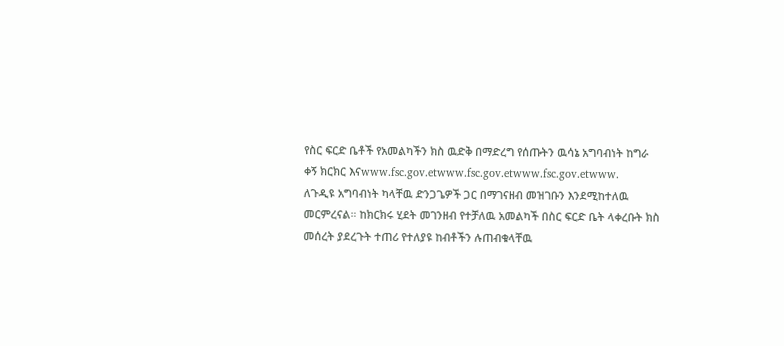የስር ፍርድ ቤቶች የአመልካችን ክስ ዉድቅ በማድረግ የሰጡትን ዉሳኔ አግባብነት ከግራ ቀኝ ክርክር እናwww.fsc.gov.etwww.fsc.gov.etwww.fsc.gov.etwww.
ለጉዲዩ አግባብነት ካላቸዉ ድንጋጌዎች ጋር በማገናዘብ መዝገቡን እንደሚከተለዉ መርምረናል። ከክርክሩ ሂደት መገንዘብ የተቻለዉ አመልካች በስር ፍርድ ቤት ላቀረቡት ክስ መሰረት ያደረጉት ተጠሪ የተለያዩ ከብቶችን ሉጠብቁላቸዉ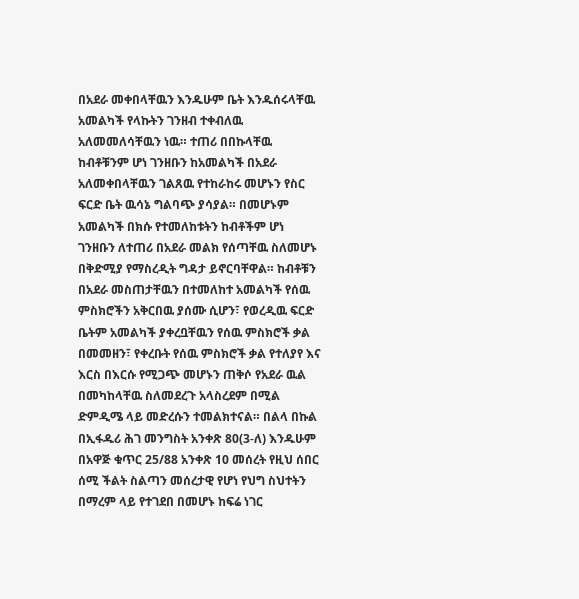በአደራ መቀበላቸዉን እንዱሁም ቤት እንዱሰሩላቸዉ አመልካች የላኩትን ገንዘብ ተቀብለዉ አለመመለሳቸዉን ነዉ። ተጠሪ በበኩላቸዉ ከብቶቹንም ሆነ ገንዘቡን ከአመልካች በአደራ አለመቀበላቸዉን ገልጸዉ የተከራከሩ መሆኑን የስር ፍርድ ቤት ዉሳኔ ግልባጭ ያሳያል። በመሆኑም አመልካች በክሱ የተመለከቱትን ከብቶችም ሆነ ገንዘቡን ለተጠሪ በአደራ መልክ የሰጣቸዉ ስለመሆኑ በቅድሚያ የማስረዲት ግዳታ ይኖርባቸዋል። ከብቶቹን በአደራ መስጠታቸዉን በተመለከተ አመልካች የሰዉ ምስክሮችን አቅርበዉ ያሰሙ ሲሆን፣ የወረዲዉ ፍርድ ቤትም አመልካች ያቀረቧቸዉን የሰዉ ምስክሮች ቃል በመመዘን፣ የቀረቡት የሰዉ ምስክሮች ቃል የተለያየ እና እርስ በእርሱ የሚጋጭ መሆኑን ጠቅሶ የአደራ ዉል በመካከላቸዉ ስለመደረጉ አላስረደም በሚል ድምዲሜ ላይ መድረሱን ተመልክተናል። በልላ በኩል በኢፋዱሪ ሕገ መንግስት አንቀጽ 80(3-ለ) እንዱሁም በአዋጅ ቁጥር 25/88 አንቀጽ 10 መሰረት የዚህ ሰበር ሰሚ ችልት ስልጣን መሰረታዊ የሆነ የህግ ስህተትን በማረም ላይ የተገደበ በመሆኑ ከፍሬ ነገር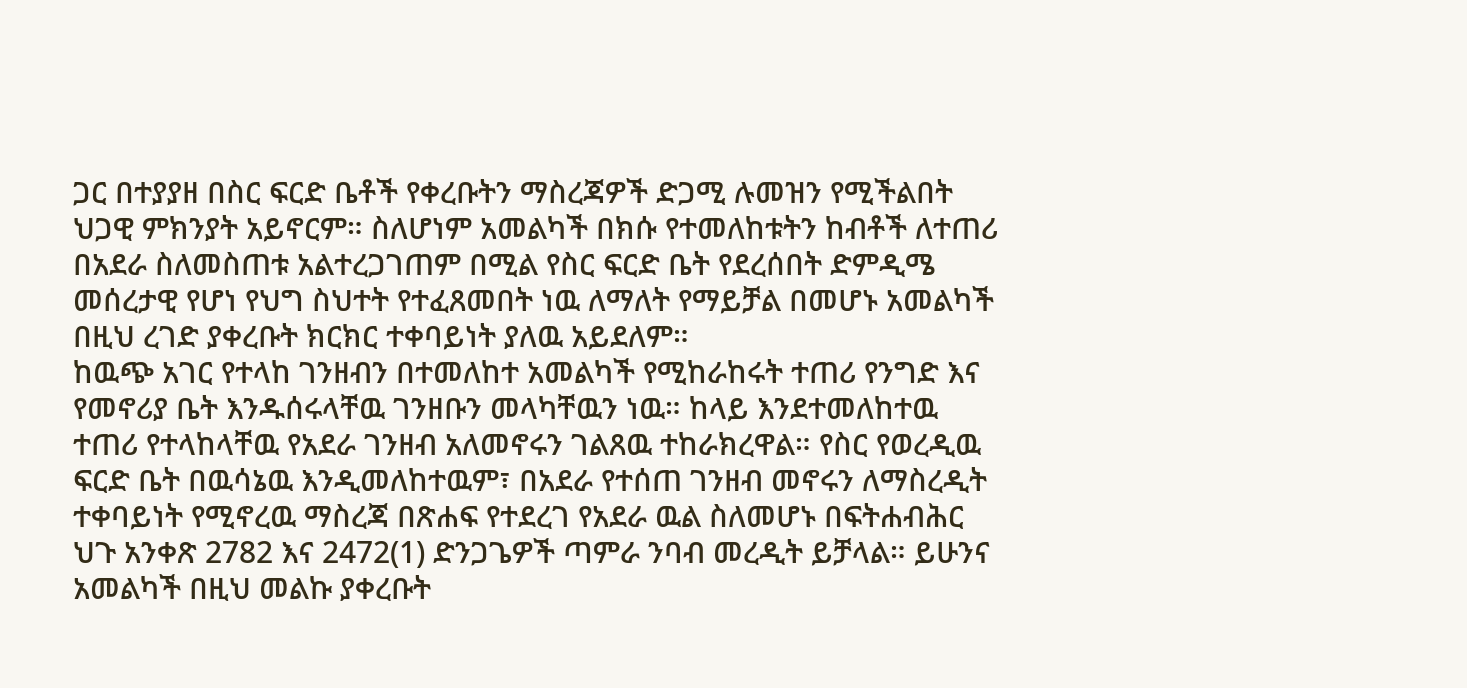ጋር በተያያዘ በስር ፍርድ ቤቶች የቀረቡትን ማስረጃዎች ድጋሚ ሉመዝን የሚችልበት ህጋዊ ምክንያት አይኖርም። ስለሆነም አመልካች በክሱ የተመለከቱትን ከብቶች ለተጠሪ በአደራ ስለመስጠቱ አልተረጋገጠም በሚል የስር ፍርድ ቤት የደረሰበት ድምዲሜ መሰረታዊ የሆነ የህግ ስህተት የተፈጸመበት ነዉ ለማለት የማይቻል በመሆኑ አመልካች በዚህ ረገድ ያቀረቡት ክርክር ተቀባይነት ያለዉ አይደለም።
ከዉጭ አገር የተላከ ገንዘብን በተመለከተ አመልካች የሚከራከሩት ተጠሪ የንግድ እና የመኖሪያ ቤት እንዱሰሩላቸዉ ገንዘቡን መላካቸዉን ነዉ። ከላይ እንደተመለከተዉ ተጠሪ የተላከላቸዉ የአደራ ገንዘብ አለመኖሩን ገልጸዉ ተከራክረዋል። የስር የወረዲዉ ፍርድ ቤት በዉሳኔዉ እንዲመለከተዉም፣ በአደራ የተሰጠ ገንዘብ መኖሩን ለማስረዲት ተቀባይነት የሚኖረዉ ማስረጃ በጽሐፍ የተደረገ የአደራ ዉል ስለመሆኑ በፍትሐብሕር ህጉ አንቀጽ 2782 እና 2472(1) ድንጋጌዎች ጣምራ ንባብ መረዲት ይቻላል። ይሁንና አመልካች በዚህ መልኩ ያቀረቡት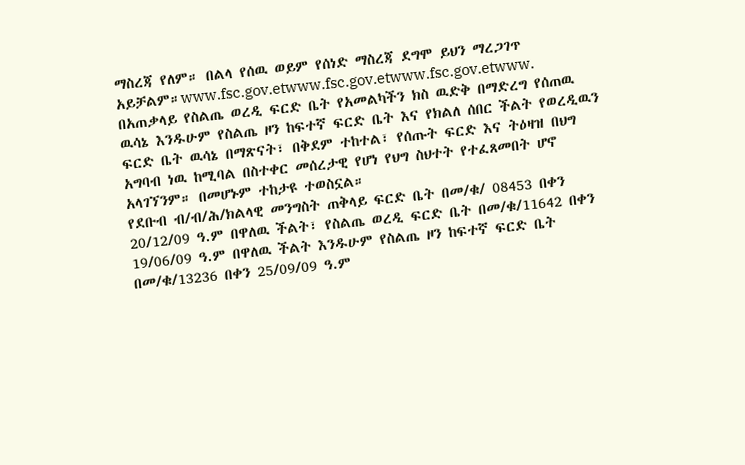ማስረጃ የለም። በልላ የሰዉ ወይም የሰነድ ማስረጃ ደግሞ ይህን ማረጋገጥ አይቻልም።www.fsc.gov.etwww.fsc.gov.etwww.fsc.gov.etwww.
በአጠቃላይ የስልጤ ወረዲ ፍርድ ቤት የአመልካችን ክስ ዉድቅ በማድረግ የሰጠዉ ዉሳኔ እንዱሁም የስልጤ ዞን ከፍተኛ ፍርድ ቤት እና የክልለ ሰበር ችልት የወረዲዉን ፍርድ ቤት ዉሳኔ በማጽናት፣ በቅደም ተከተል፣ የሰጡት ፍርድ እና ትዕዛዝ በህግ አግባብ ነዉ ከሚባል በስተቀር መሰረታዊ የሆነ የህግ ስህተት የተፈጸመበት ሆኖ አላገኘንም። በመሆኑም ተከታዩ ተወስኗል።
የደቡብ ብ/ብ/ሕ/ክልላዊ መንግስት ጠቅላይ ፍርድ ቤት በመ/ቁ/ 08453 በቀን 20/12/09 ዓ.ም በዋለዉ ችልት፣ የስልጤ ወረዲ ፍርድ ቤት በመ/ቁ/11642 በቀን 19/06/09 ዓ.ም በዋለዉ ችልት እንዱሁም የስልጤ ዞን ከፍተኛ ፍርድ ቤት በመ/ቁ/13236 በቀን 25/09/09 ዓ.ም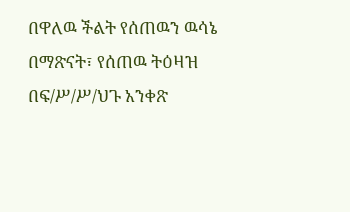በዋለዉ ችልት የሰጠዉን ዉሳኔ በማጽናት፣ የሰጠዉ ትዕዛዝ በፍ/ሥ/ሥ/ህጉ አንቀጽ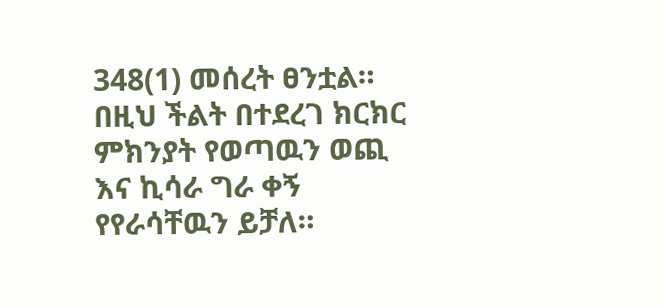348(1) መሰረት ፀንቷል።
በዚህ ችልት በተደረገ ክርክር ምክንያት የወጣዉን ወጪ እና ኪሳራ ግራ ቀኝ የየራሳቸዉን ይቻለ።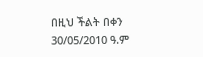በዚህ ችልት በቀን 30/05/2010 ዓ.ም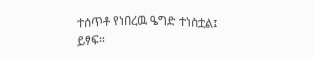ተሰጥቶ የነበረዉ ዔግድ ተነስቷል፤
ይፃፍ።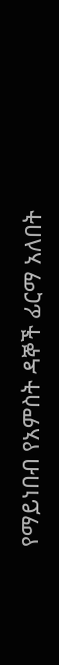የማይነበብ የአምስት ዳኞች ፊርማ አለበት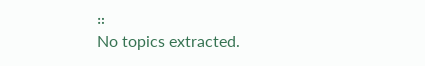።
No topics extracted.